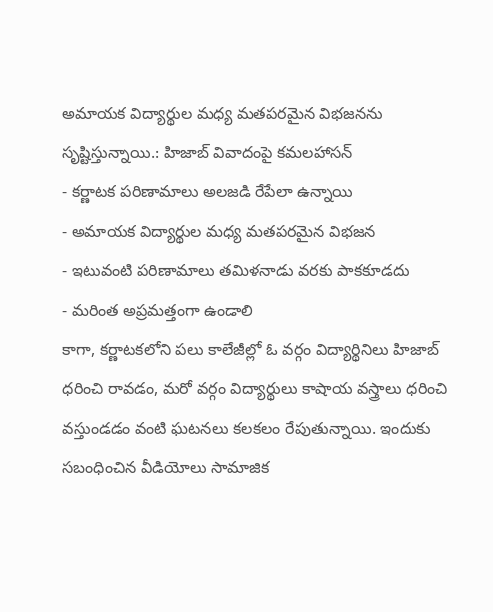అమాయక విద్యార్థుల మధ్య మతపరమైన విభజనను సృష్టిస్తున్నాయి.: హిజాబ్ వివాదంపై కమలహాసన్
- కర్ణాటక పరిణామాలు అలజడి రేపేలా ఉన్నాయి
- అమాయక విద్యార్థుల మధ్య మతపరమైన విభజన
- ఇటువంటి పరిణామాలు తమిళనాడు వరకు పాకకూడదు
- మరింత అప్రమత్తంగా ఉండాలి
కాగా, కర్ణాటకలోని పలు కాలేజీల్లో ఓ వర్గం విద్యార్థినిలు హిజాబ్ ధరించి రావడం, మరో వర్గం విద్యార్థులు కాషాయ వస్త్రాలు ధరించి వస్తుండడం వంటి ఘటనలు కలకలం రేపుతున్నాయి. ఇందుకు సబంధించిన వీడియోలు సామాజిక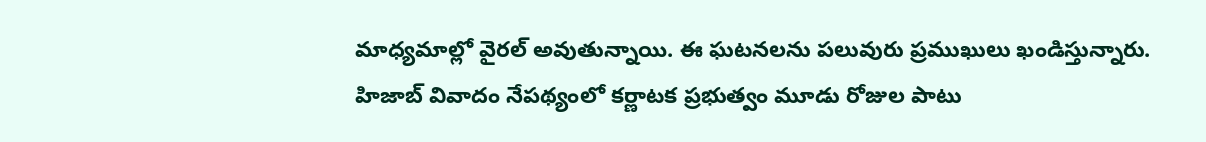మాధ్యమాల్లో వైరల్ అవుతున్నాయి. ఈ ఘటనలను పలువురు ప్రముఖులు ఖండిస్తున్నారు. హిజాబ్ వివాదం నేపథ్యంలో కర్ణాటక ప్రభుత్వం మూడు రోజుల పాటు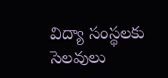విద్యా సంస్థలకు సెలవులు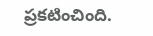ప్రకటించింది.